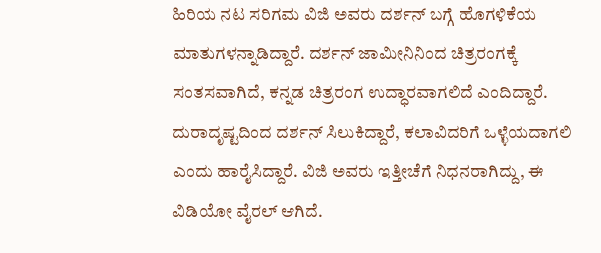ಹಿರಿಯ ನಟ ಸರಿಗಮ ವಿಜಿ ಅವರು ದರ್ಶನ್ ಬಗ್ಗೆ ಹೊಗಳಿಕೆಯ ಮಾತುಗಳನ್ನಾಡಿದ್ದಾರೆ. ದರ್ಶನ್ ಜಾಮೀನಿನಿಂದ ಚಿತ್ರರಂಗಕ್ಕೆ ಸಂತಸವಾಗಿದೆ, ಕನ್ನಡ ಚಿತ್ರರಂಗ ಉದ್ಧಾರವಾಗಲಿದೆ ಎಂದಿದ್ದಾರೆ. ದುರಾದೃಷ್ಟದಿಂದ ದರ್ಶನ್ ಸಿಲುಕಿದ್ದಾರೆ, ಕಲಾವಿದರಿಗೆ ಒಳ್ಳೆಯದಾಗಲಿ ಎಂದು ಹಾರೈಸಿದ್ದಾರೆ. ವಿಜಿ ಅವರು ಇತ್ತೀಚೆಗೆ ನಿಧನರಾಗಿದ್ದು, ಈ ವಿಡಿಯೋ ವೈರಲ್ ಆಗಿದೆ.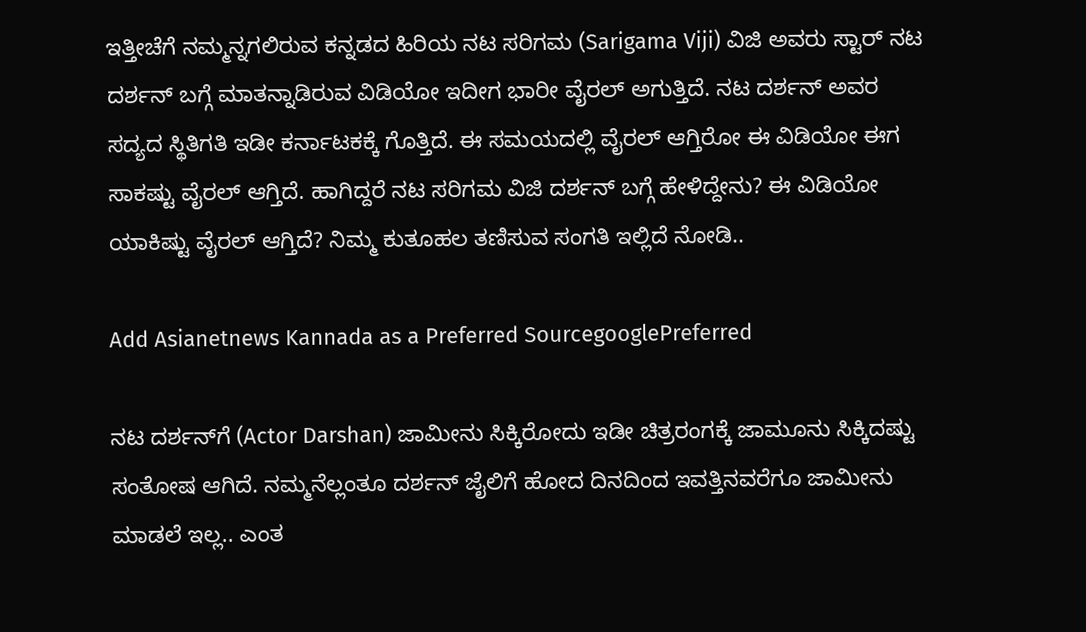ಇತ್ತೀಚೆಗೆ ನಮ್ಮನ್ನಗಲಿರುವ ಕನ್ನಡದ ಹಿರಿಯ ನಟ ಸರಿಗಮ (Sarigama Viji) ವಿಜಿ ಅವರು ಸ್ಟಾರ್ ನಟ ದರ್ಶನ್ ಬಗ್ಗೆ ಮಾತನ್ನಾಡಿರುವ ವಿಡಿಯೋ ಇದೀಗ ಭಾರೀ ವೈರಲ್ ಅಗುತ್ತಿದೆ. ನಟ ದರ್ಶನ್ ಅವರ ಸದ್ಯದ ಸ್ಥಿತಿಗತಿ ಇಡೀ ಕರ್ನಾಟಕಕ್ಕೆ ಗೊತ್ತಿದೆ. ಈ ಸಮಯದಲ್ಲಿ ವೈರಲ್ ಆಗ್ತಿರೋ ಈ ವಿಡಿಯೋ ಈಗ ಸಾಕಷ್ಟು ವೈರಲ್ ಆಗ್ತಿದೆ. ಹಾಗಿದ್ದರೆ ನಟ ಸರಿಗಮ ವಿಜಿ ದರ್ಶನ್ ಬಗ್ಗೆ ಹೇಳಿದ್ದೇನು? ಈ ವಿಡಿಯೋ ಯಾಕಿಷ್ಟು ವೈರಲ್ ಆಗ್ತಿದೆ? ನಿಮ್ಮ ಕುತೂಹಲ ತಣಿಸುವ ಸಂಗತಿ ಇಲ್ಲಿದೆ ನೋಡಿ..

Add Asianetnews Kannada as a Preferred SourcegooglePreferred

ನಟ ದರ್ಶನ್‌ಗೆ (Actor Darshan) ಜಾಮೀನು ಸಿಕ್ಕಿರೋದು ಇಡೀ ಚಿತ್ರರಂಗಕ್ಕೆ ಜಾಮೂನು ಸಿಕ್ಕಿದಷ್ಟು ಸಂತೋಷ ಆಗಿದೆ. ನಮ್ಮನೆಲ್ಲಂತೂ ದರ್ಶನ್ ಜೈಲಿಗೆ ಹೋದ ದಿನದಿಂದ ಇವತ್ತಿನವರೆಗೂ ಜಾಮೀನು ಮಾಡಲೆ ಇಲ್ಲ.. ಎಂತ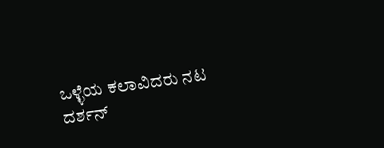ಒಳ್ಳೆಯ ಕಲಾವಿದರು ನಟ ದರ್ಶನ್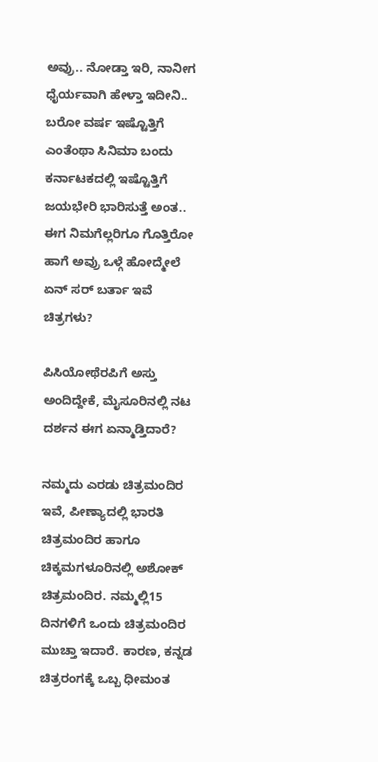ಅವ್ರು.. ನೋಡ್ತಾ ಇರಿ, ನಾನೀಗ ಧೈರ್ಯವಾಗಿ ಹೇಳ್ತಾ ಇದೀನಿ.. ಬರೋ ವರ್ಷ ಇಷ್ಟೊತ್ತಿಗೆ ಎಂತೆಂಥಾ ಸಿನಿಮಾ ಬಂದು ಕರ್ನಾಟಕದಲ್ಲಿ ಇಷ್ಟೊತ್ತಿಗೆ ಜಯಭೇರಿ ಭಾರಿಸುತ್ತೆ ಅಂತ.. ಈಗ ನಿಮಗೆಲ್ಲರಿಗೂ ಗೊತ್ತಿರೋ ಹಾಗೆ ಅವ್ರು ಒಳ್ಗೆ ಹೋದ್ಮೇಲೆ ಏನ್ ಸರ್ ಬರ್ತಾ ಇವೆ ಚಿತ್ರಗಳು?

ಪಿಸಿಯೋಥೆರಪಿಗೆ ಅಸ್ತು ಅಂದಿದ್ದೇಕೆ, ಮೈಸೂರಿನಲ್ಲಿ ನಟ ದರ್ಶನ ಈಗ ಏನ್ಮಾಡ್ತಿದಾರೆ?

ನಮ್ಮದು ಎರಡು ಚಿತ್ರಮಂದಿರ ಇವೆ, ಪೀಣ್ಯಾದಲ್ಲಿ ಭಾರತಿ ಚಿತ್ರಮಂದಿರ ಹಾಗೂ ಚಿಕ್ಕಮಗಳೂರಿನಲ್ಲಿ ಅಶೋಕ್ ಚಿತ್ರಮಂದಿರ. ನಮ್ಮಲ್ಲಿ15 ದಿನಗಳಿಗೆ ಒಂದು ಚಿತ್ರಮಂದಿರ ಮುಚ್ತಾ ಇದಾರೆ. ಕಾರಣ, ಕನ್ನಡ ಚಿತ್ರರಂಗಕ್ಕೆ ಒಬ್ಬ ಧೀಮಂತ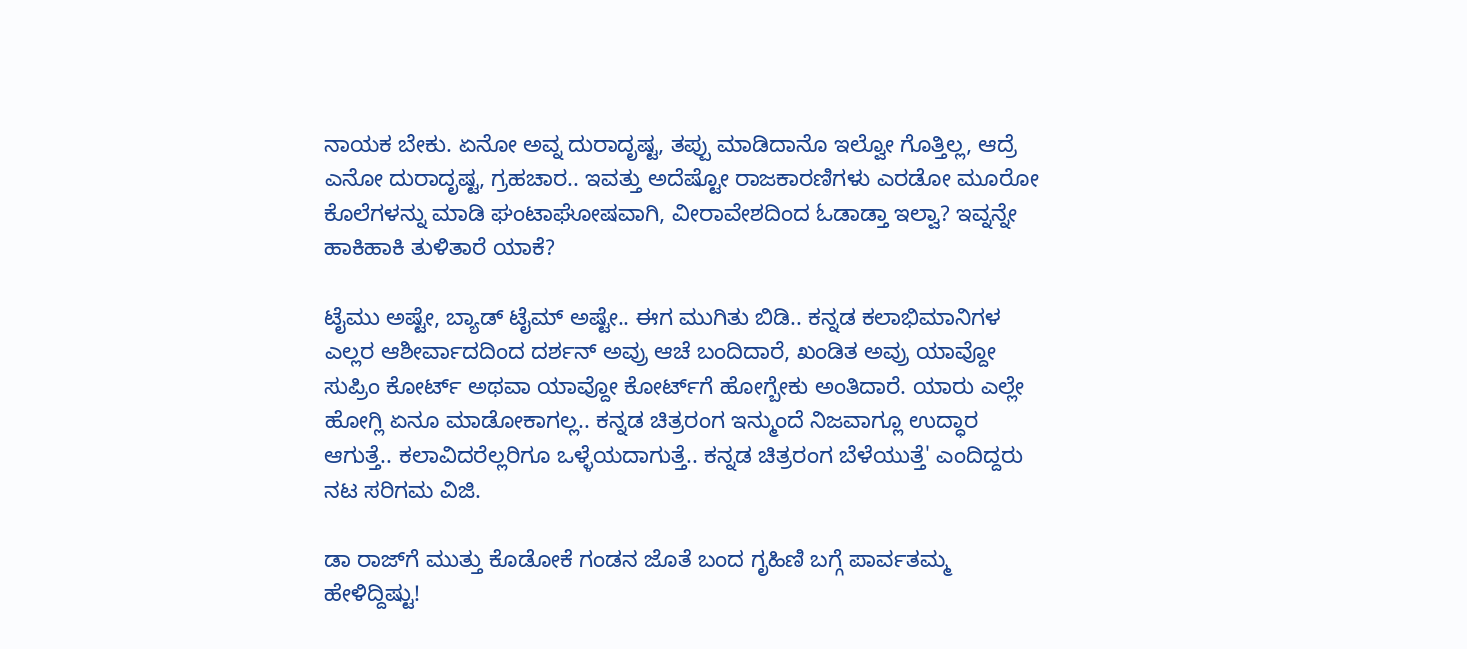ನಾಯಕ ಬೇಕು. ಏನೋ ಅವ್ನ ದುರಾದೃಷ್ಟ, ತಪ್ಪು ಮಾಡಿದಾನೊ ಇಲ್ವೋ ಗೊತ್ತಿಲ್ಲ, ಆದ್ರೆ ಎನೋ ದುರಾದೃಷ್ಟ, ಗ್ರಹಚಾರ.. ಇವತ್ತು ಅದೆಷ್ಟೋ ರಾಜಕಾರಣಿಗಳು ಎರಡೋ ಮೂರೋ ಕೊಲೆಗಳನ್ನು ಮಾಡಿ ಘಂಟಾಘೋಷವಾಗಿ, ವೀರಾವೇಶದಿಂದ ಓಡಾಡ್ತಾ ಇಲ್ವಾ? ಇವ್ನನ್ನೇ ಹಾಕಿಹಾಕಿ ತುಳಿತಾರೆ ಯಾಕೆ?

ಟೈಮು ಅಷ್ಟೇ, ಬ್ಯಾಡ್ ಟೈಮ್ ಅಷ್ಟೇ.. ಈಗ ಮುಗಿತು ಬಿಡಿ.. ಕನ್ನಡ ಕಲಾಭಿಮಾನಿಗಳ ಎಲ್ಲರ ಆಶೀರ್ವಾದದಿಂದ ದರ್ಶನ್ ಅವ್ರು ಆಚೆ ಬಂದಿದಾರೆ, ಖಂಡಿತ ಅವ್ರು ಯಾವ್ದೋ ಸುಪ್ರಿಂ ಕೋರ್ಟ್ ಅಥವಾ ಯಾವ್ದೋ ಕೋರ್ಟ್‌ಗೆ ಹೋಗ್ಬೇಕು ಅಂತಿದಾರೆ. ಯಾರು ಎಲ್ಲೇ ಹೋಗ್ಲಿ ಏನೂ ಮಾಡೋಕಾಗಲ್ಲ.. ಕನ್ನಡ ಚಿತ್ರರಂಗ ಇನ್ಮುಂದೆ ನಿಜವಾಗ್ಲೂ ಉದ್ಧಾರ ಆಗುತ್ತೆ.. ಕಲಾವಿದರೆಲ್ಲರಿಗೂ ಒಳ್ಳೆಯದಾಗುತ್ತೆ.. ಕನ್ನಡ ಚಿತ್ರರಂಗ ಬೆಳೆಯುತ್ತೆ' ಎಂದಿದ್ದರು ನಟ ಸರಿಗಮ ವಿಜಿ.

ಡಾ ರಾಜ್‌ಗೆ ಮುತ್ತು ಕೊಡೋಕೆ ಗಂಡನ ಜೊತೆ ಬಂದ ಗೃಹಿಣಿ ಬಗ್ಗೆ ಪಾರ್ವತಮ್ಮ ಹೇಳಿದ್ದಿಷ್ಟು!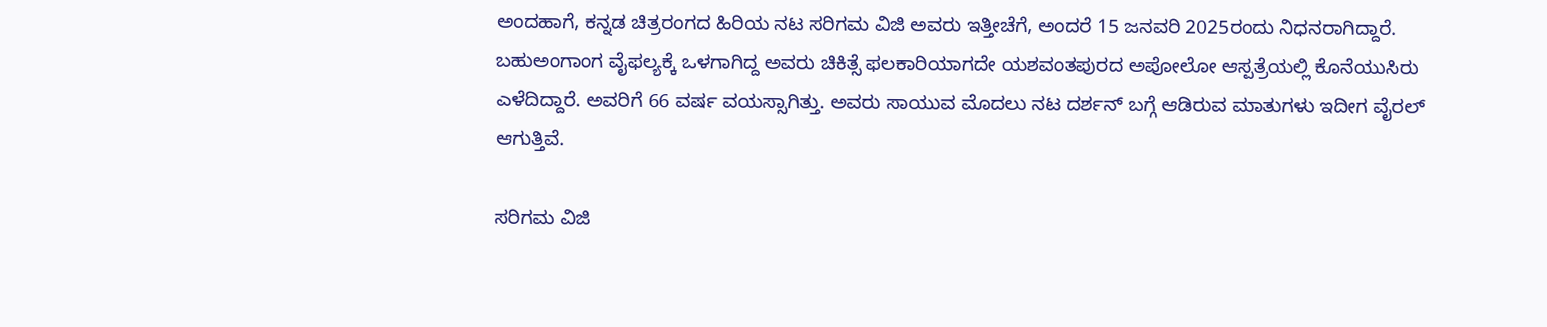ಅಂದಹಾಗೆ, ಕನ್ನಡ ಚಿತ್ರರಂಗದ ಹಿರಿಯ ನಟ ಸರಿಗಮ ವಿಜಿ ಅವರು ಇತ್ತೀಚೆಗೆ, ಅಂದರೆ 15 ಜನವರಿ 2025ರಂದು ನಿಧನರಾಗಿದ್ದಾರೆ. ಬಹುಅಂಗಾಂಗ ವೈಫಲ್ಯಕ್ಕೆ ಒಳಗಾಗಿದ್ದ ಅವರು ಚಿಕಿತ್ಸೆ ಫಲಕಾರಿಯಾಗದೇ ಯಶವಂತಪುರದ ಅಪೋಲೋ ಆಸ್ಪತ್ರೆಯಲ್ಲಿ ಕೊನೆಯುಸಿರು ಎಳೆದಿದ್ದಾರೆ. ಅವರಿಗೆ 66 ವರ್ಷ ವಯಸ್ಸಾಗಿತ್ತು. ಅವರು ಸಾಯುವ ಮೊದಲು ನಟ ದರ್ಶನ್‌ ಬಗ್ಗೆ ಆಡಿರುವ ಮಾತುಗಳು ಇದೀಗ ವೈರಲ್ ಆಗುತ್ತಿವೆ.

ಸರಿಗಮ ವಿಜಿ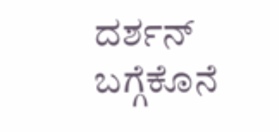ದರ್ಶನ್ ಬಗ್ಗೆಕೊನೆ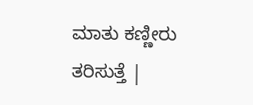ಮಾತು ಕಣ್ಣೀರು ತರಿಸುತ್ತೆ |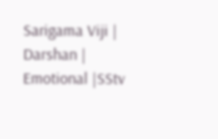Sarigama Viji | Darshan | Emotional |SStv